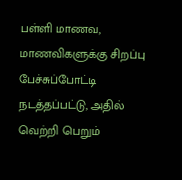பள்ளி மாணவ, மாணவிகளுக்கு சிறப்பு பேச்சுப்போட்டி நடத்தப்பட்டு, அதில் வெற்றி பெறும்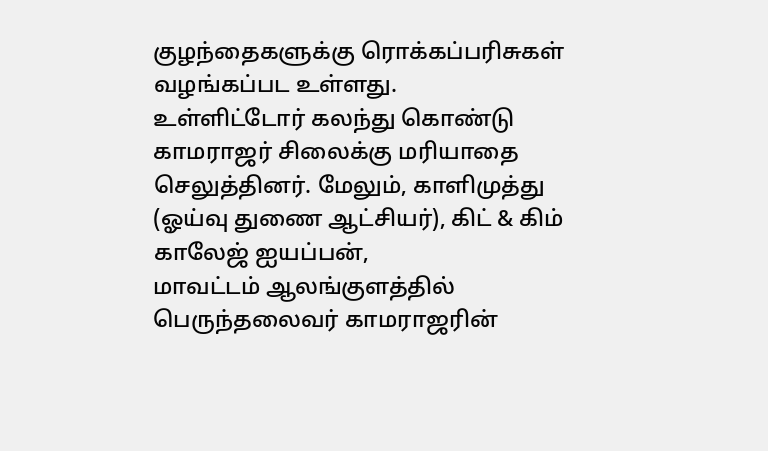குழந்தைகளுக்கு ரொக்கப்பரிசுகள் வழங்கப்பட உள்ளது.
உள்ளிட்டோர் கலந்து கொண்டு காமராஜர் சிலைக்கு மரியாதை செலுத்தினர். மேலும், காளிமுத்து (ஓய்வு துணை ஆட்சியர்), கிட் & கிம் காலேஜ் ஐயப்பன்,
மாவட்டம் ஆலங்குளத்தில் பெருந்தலைவர் காமராஜரின்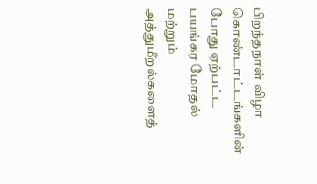பிறந்தநாள் விழா கொண்டாட்டங்களின் போது ஏற்பட்ட பயங்கர மோதல் மற்றும் அத்துமீறல்களைத்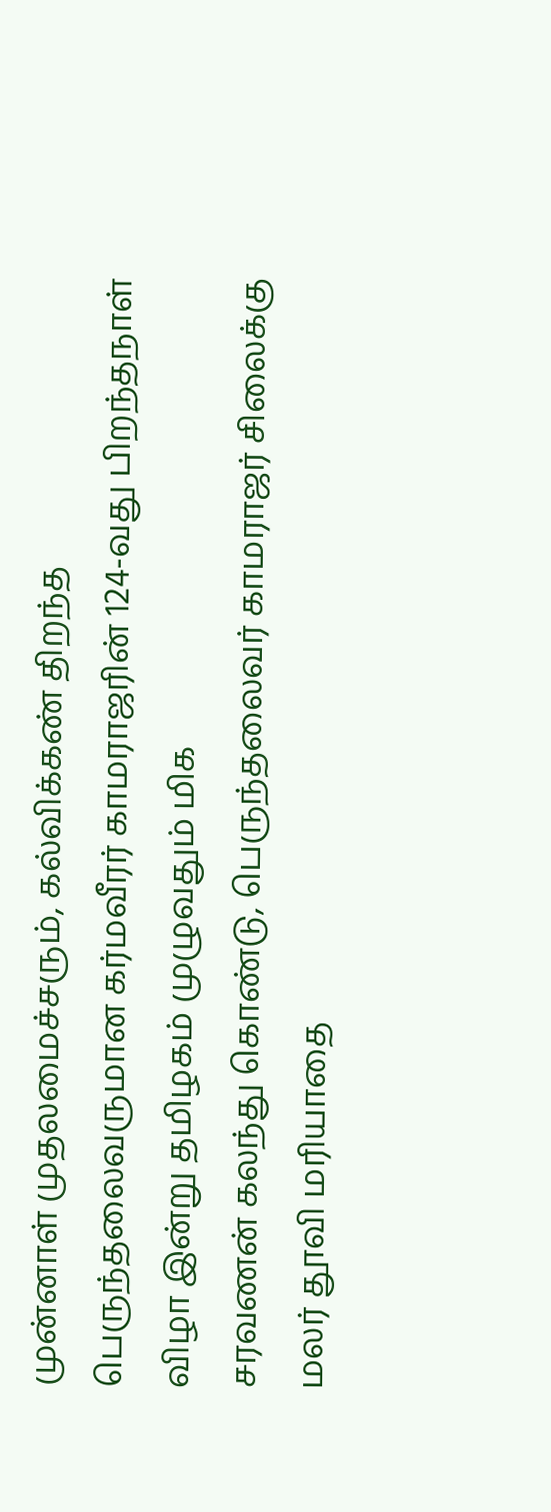முன்னாள் முதலமைச்சரும், கல்விக்கண் திறந்த பெருந்தலைவருமான கர்மவீரர் காமராஜரின் 124-வது பிறந்தநாள் விழா இன்று தமிழகம் முழுவதும் மிக
சரவணன் கலந்து கொண்டு, பெருந்தலைவர் காமராஜர் சிலைக்கு மலர் தூவி மரியாதை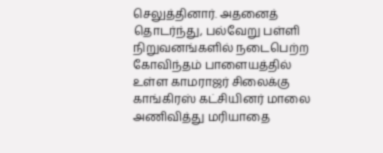செலுத்தினார். அதனைத் தொடர்ந்து, பல்வேறு பள்ளி நிறுவனங்களில் நடைபெற்ற
கோவிந்தம் பாளையத்தில் உள்ள காமராஜர் சிலைக்கு காங்கிரஸ் கட்சியினர் மாலை அணிவித்து மரியாதை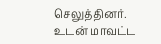செலுத்தினர். உடன் மாவட்ட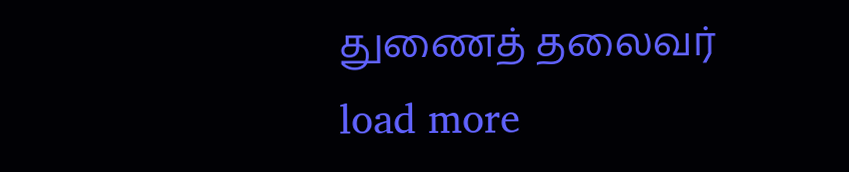துணைத் தலைவர்
load more